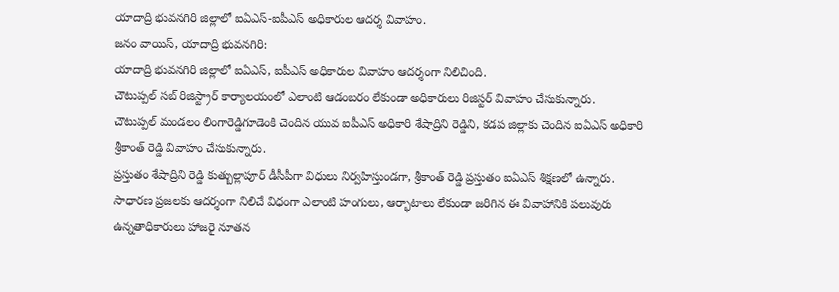యాదాద్రి భువనగిరి జిల్లాలో ఐఏఎస్-ఐపీఎస్ అధికారుల ఆదర్శ వివాహం.
జనం వాయిస్, యాదాద్రి భువనగిరి:
యాదాద్రి భువనగిరి జిల్లాలో ఐఏఎస్, ఐపీఎస్ అధికారుల వివాహం ఆదర్శంగా నిలిచింది.
చౌటుప్పల్ సబ్ రిజిస్ట్రార్ కార్యాలయంలో ఎలాంటి ఆడంబరం లేకుండా అధికారులు రిజిస్టర్ వివాహం చేసుకున్నారు.
చౌటుప్పల్ మండలం లింగారెడ్డిగూడెంకి చెందిన యువ ఐపీఎస్ అధికారి శేషాద్రిని రెడ్డిని, కడప జిల్లాకు చెందిన ఐఏఎస్ అధికారి శ్రీకాంత్ రెడ్డి వివాహం చేసుకున్నారు.
ప్రస్తుతం శేషాద్రిని రెడ్డి కుత్బుల్లాపూర్ డీసీపీగా విధులు నిర్వహిస్తుండగా, శ్రీకాంత్ రెడ్డి ప్రస్తుతం ఐఏఎస్ శిక్షణలో ఉన్నారు.
సాధారణ ప్రజలకు ఆదర్శంగా నిలిచే విధంగా ఎలాంటి హంగులు, ఆర్భాటాలు లేకుండా జరిగిన ఈ వివాహానికి పలువురు ఉన్నతాధికారులు హాజరై నూతన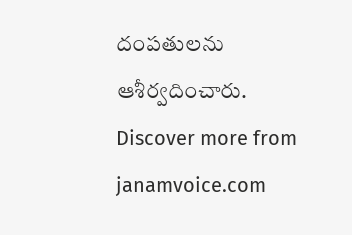దంపతులను ఆశీర్వదించారు.
Discover more from janamvoice.com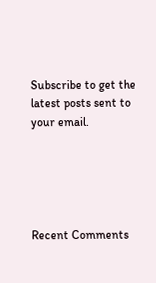Subscribe to get the latest posts sent to your email.





Recent Comments